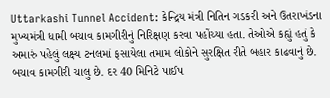Uttarkashi Tunnel Accident: કેન્દ્રિય મંત્રી નિતિન ગડકરી અને ઉતરાખંડના મુખ્યમંત્રી ધામી બચાવ કામગીરીનું નિરિક્ષણ કરવા પહોંચ્યા હતા. તેઓએ કહ્યું હતું કે અમારું પહેલું લક્ષ્ય ટનલમાં ફસાયેલા તમામ લોકોને સુરક્ષિત રીતે બહાર કાઢવાનું છે. બચાવ કામગીરી ચાલુ છે. દર 40 મિનિટે પાઈપ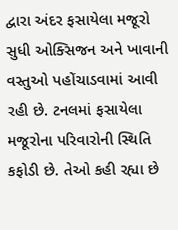દ્વારા અંદર ફસાયેલા મજૂરો સુધી ઓક્સિજન અને ખાવાની વસ્તુઓ પહોંચાડવામાં આવી રહી છે. ટનલમાં ફસાયેલા મજૂરોના પરિવારોની સ્થિતિ કફોડી છે. તેઓ કહી રહ્યા છે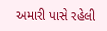અમારી પાસે રહેલી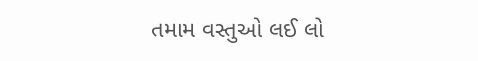તમામ વસ્તુઓ લઈ લો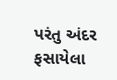પરંતુ અંદર ફસાયેલા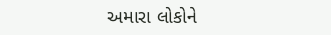અમારા લોકોને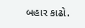બહાર કાઢો.